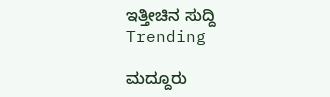ಇತ್ತೀಚಿನ ಸುದ್ದಿ
Trending

ಮದ್ದೂರು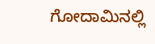ಗೋದಾಮಿನಲ್ಲಿ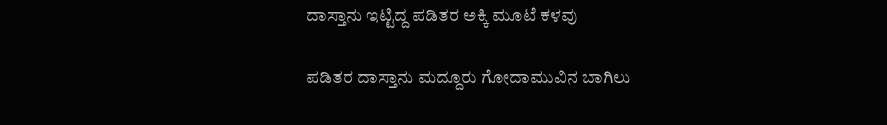ದಾಸ್ತಾನು ಇಟ್ಟಿದ್ದ ಪಡಿತರ ಅಕ್ಕಿ ಮೂಟೆ ಕಳವು ‌

ಪಡಿತರ ದಾಸ್ತಾನು ಮದ್ದೂರು ಗೋದಾಮುವಿನ ಬಾಗಿಲು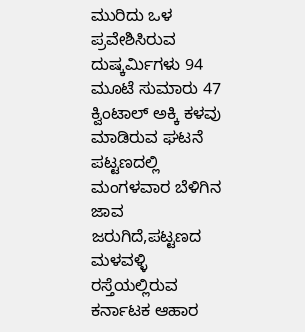ಮುರಿದು ಒಳ ಪ್ರವೇಶಿಸಿರುವ ದುಷ್ಕರ್ಮಿಗಳು 94 ಮೂಟೆ ಸುಮಾರು 47 ಕ್ವಿಂಟಾಲ್ ಅಕ್ಕಿ ಕಳವು ಮಾಡಿರುವ ಘಟನೆ ಪಟ್ಟಣದಲ್ಲಿ ಮಂಗಳವಾರ ಬೆಳಿಗಿನ ಜಾವ ಜರುಗಿದೆ,ಪಟ್ಟಣದ ಮಳವಳ್ಳಿ ರಸ್ತೆಯಲ್ಲಿರುವ ಕರ್ನಾಟಕ ಆಹಾರ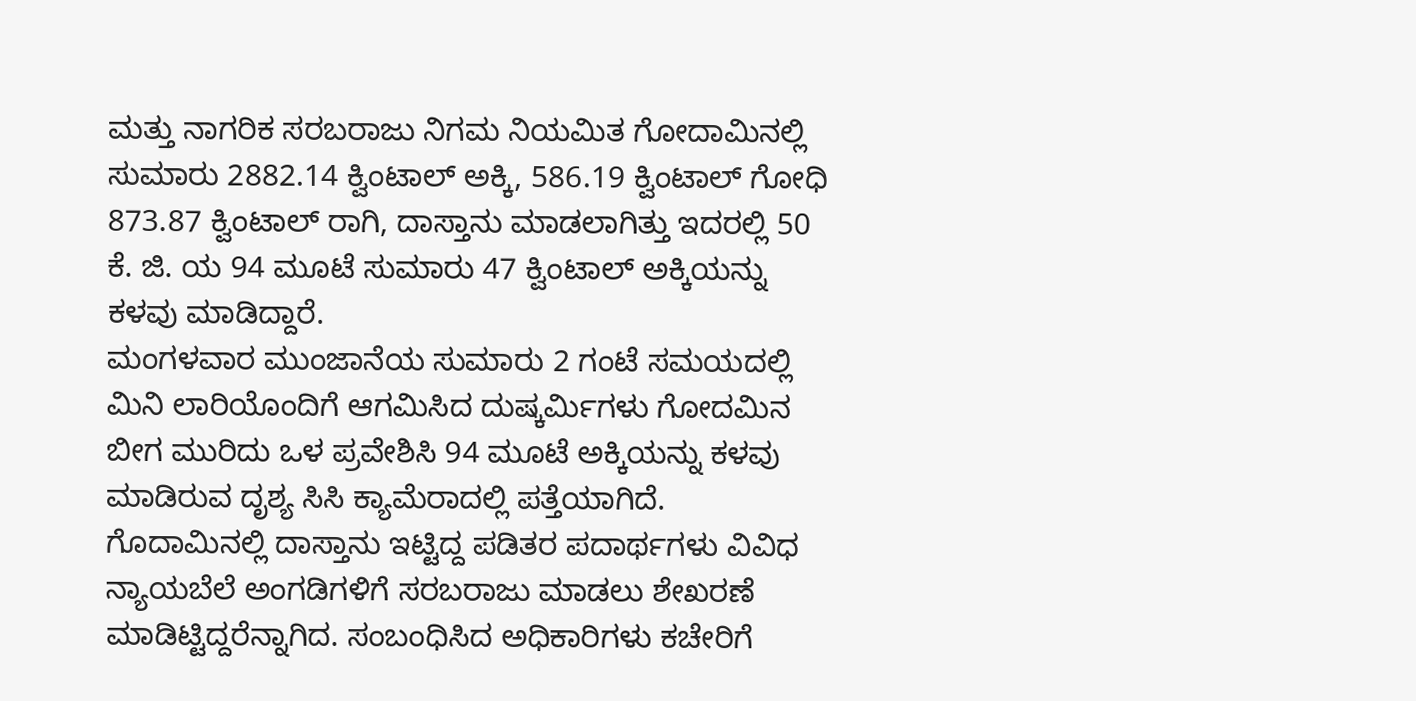ಮತ್ತು ನಾಗರಿಕ ಸರಬರಾಜು ನಿಗಮ ನಿಯಮಿತ ಗೋದಾಮಿನಲ್ಲಿ ಸುಮಾರು 2882.14 ಕ್ವಿಂಟಾಲ್ ಅಕ್ಕಿ, 586.19 ಕ್ವಿಂಟಾಲ್ ಗೋಧಿ 873.87 ಕ್ವಿಂಟಾಲ್ ರಾಗಿ, ದಾಸ್ತಾನು ಮಾಡಲಾಗಿತ್ತು ಇದರಲ್ಲಿ 50 ಕೆ. ಜಿ. ಯ 94 ಮೂಟೆ ಸುಮಾರು 47 ಕ್ವಿಂಟಾಲ್ ಅಕ್ಕಿಯನ್ನು ಕಳವು ಮಾಡಿದ್ದಾರೆ.
ಮಂಗಳವಾರ ಮುಂಜಾನೆಯ ಸುಮಾರು 2 ಗಂಟೆ ಸಮಯದಲ್ಲಿ ಮಿನಿ ಲಾರಿಯೊಂದಿಗೆ ಆಗಮಿಸಿದ ದುಷ್ಕರ್ಮಿಗಳು ಗೋದಮಿನ ಬೀಗ ಮುರಿದು ಒಳ ಪ್ರವೇಶಿಸಿ 94 ಮೂಟೆ ಅಕ್ಕಿಯನ್ನು ಕಳವು ಮಾಡಿರುವ ದೃಶ್ಯ ಸಿಸಿ ಕ್ಯಾಮೆರಾದಲ್ಲಿ ಪತ್ತೆಯಾಗಿದೆ. ಗೊದಾಮಿನಲ್ಲಿ ದಾಸ್ತಾನು ಇಟ್ಟಿದ್ದ ಪಡಿತರ ಪದಾರ್ಥಗಳು ವಿವಿಧ ನ್ಯಾಯಬೆಲೆ ಅಂಗಡಿಗಳಿಗೆ ಸರಬರಾಜು ಮಾಡಲು ಶೇಖರಣೆ ಮಾಡಿಟ್ಟಿದ್ದರೆನ್ನಾಗಿದ. ಸಂಬಂಧಿಸಿದ ಅಧಿಕಾರಿಗಳು ಕಚೇರಿಗೆ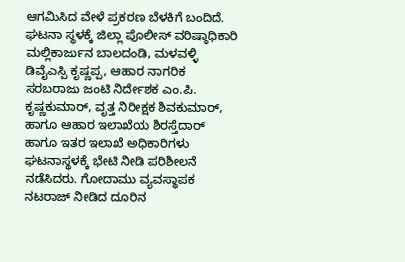ಆಗಮಿಸಿದ ವೇಳೆ ಪ್ರಕರಣ ಬೆಳಕಿಗೆ ಬಂದಿದೆ. ಘಟನಾ ಸ್ಥಳಕ್ಕೆ ಜಿಲ್ಲಾ ಪೊಲೀಸ್ ವರಿಷ್ಠಾಧಿಕಾರಿ ಮಲ್ಲಿಕಾರ್ಜುನ ಬಾಲದಂಡಿ, ಮಳವಳ್ಳಿ ಡಿವೈಎಸ್ಪಿ ಕೃಷ್ಣಪ್ಪ, ಆಹಾರ ನಾಗರಿಕ ಸರಬರಾಜು ಜಂಟಿ ನಿರ್ದೇಶಕ ಎಂ.ಪಿ. ಕೃಷ್ಣಕುಮಾರ್, ವೃತ್ತ ನಿರೀಕ್ಷಕ ಶಿವಕುಮಾರ್, ಹಾಗೂ ಆಹಾರ ಇಲಾಖೆಯ ಶಿರಸ್ತೆದಾರ್ ಹಾಗೂ ಇತರ ಇಲಾಖೆ ಅಧಿಕಾರಿಗಳು ಘಟನಾಸ್ಥಳಕ್ಕೆ ಭೇಟಿ ನೀಡಿ ಪರಿಶೀಲನೆ ನಡೆಸಿದರು. ಗೋದಾಮು ವ್ಯವಸ್ಥಾಪಕ ನಟರಾಜ್ ನೀಡಿದ ದೂರಿನ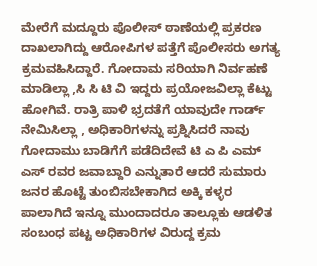ಮೇರೆಗೆ ಮದ್ದೂರು ಪೊಲೀಸ್ ಠಾಣೆಯಲ್ಲಿ ಪ್ರಕರಣ ದಾಖಲಾಗಿದ್ದು ಆರೋಪಿಗಳ ಪತ್ತೆಗೆ ಪೊಲೀಸರು ಅಗತ್ಯ ಕ್ರಮವಹಿಸಿದ್ದಾರೆ. ಗೋದಾಮ ಸರಿಯಾಗಿ ನಿರ್ವಹಣೆ ಮಾಡಿಲ್ಲಾ ,ಸಿ ಸಿ ಟಿ ವಿ ಇದ್ದರು ಪ್ರಯೋಜವಿಲ್ಲಾ ಕೆಟ್ಟು ಹೋಗಿವೆ. ರಾತ್ರಿ ಪಾಳಿ ಭ್ರದತೆಗೆ ಯಾವುದೇ ಗಾರ್ಡ್ ನೇಮಿಸಿಲ್ಲಾ , ಅಧಿಕಾರಿಗಳನ್ನು ಪ್ರಶ್ನಿಸಿದರೆ ನಾವು ಗೋದಾಮು ಬಾಡಿಗೆಗೆ ಪಡೆದಿದೇವೆ ಟಿ ಎ ಪಿ ಎಮ್ ಎಸ್ ರವರ ಜವಾಬ್ದಾರಿ ಎನ್ನುತಾರೆ ಆದರೆ ಸುಮಾರು ಜನರ ಹೊಟ್ಟೆ ತುಂಬಿಸಬೇಕಾಗಿದ ಅಕ್ಕಿ ಕಳ್ಳರ ಪಾಲಾಗಿದೆ ಇನ್ನೂ ಮುಂದಾದರೂ ತಾಲ್ಲೂಕು ಆಡಳಿತ ಸಂಬಂಧ ಪಟ್ಟ ಅಧಿಕಾರಿಗಳ ವಿರುದ್ದ ಕ್ರಮ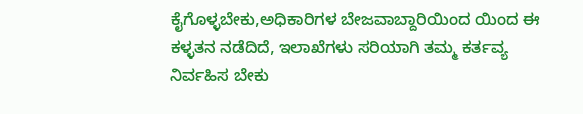ಕೈಗೊಳ್ಳಬೇಕು,ಅಧಿಕಾರಿಗಳ ಬೇಜವಾಬ್ದಾರಿಯಿಂದ ಯಿಂದ ಈ ಕಳ್ಳತನ ನಡೆದಿದೆ, ಇಲಾಖೆಗಳು ಸರಿಯಾಗಿ ತಮ್ಮ ಕರ್ತವ್ಯ ನಿರ್ವಹಿಸ ಬೇಕು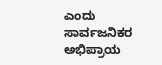ಎಂದು ಸಾರ್ವಜನಿಕರ ಅಭಿಪ್ರಾಯ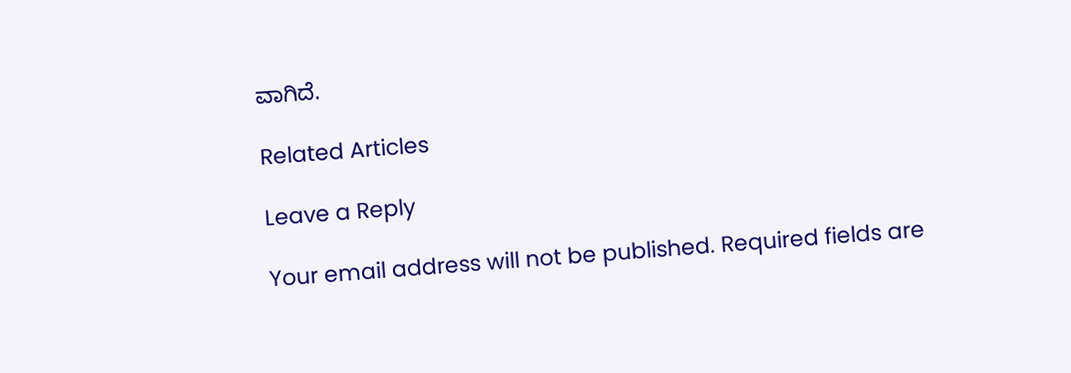ವಾಗಿದೆ.

Related Articles

Leave a Reply

Your email address will not be published. Required fields are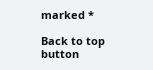marked *

Back to top button